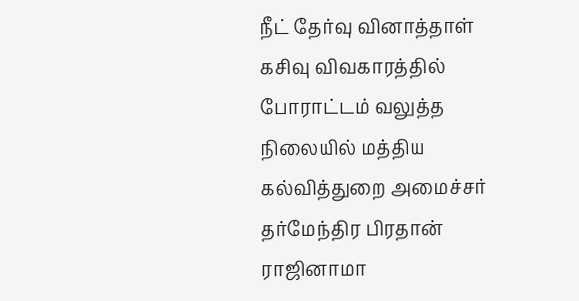நீட் தேர்வு வினாத்தாள் கசிவு விவகாரத்தில் போராட்டம் வலுத்த நிலையில் மத்திய கல்வித்துறை அமைச்சர் தர்மேந்திர பிரதான் ராஜினாமா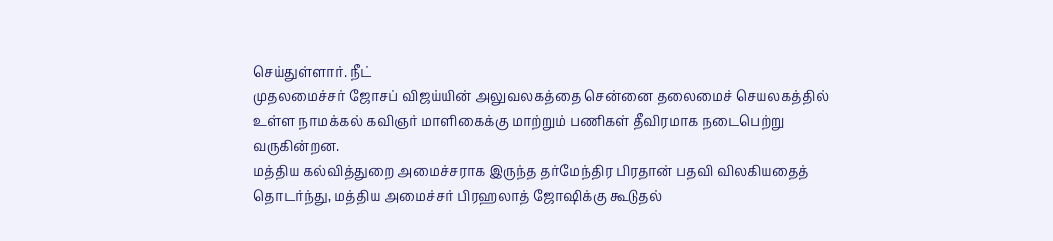செய்துள்ளார். நீட்
முதலமைச்சர் ஜோசப் விஜய்யின் அலுவலகத்தை சென்னை தலைமைச் செயலகத்தில் உள்ள நாமக்கல் கவிஞர் மாளிகைக்கு மாற்றும் பணிகள் தீவிரமாக நடைபெற்று வருகின்றன.
மத்திய கல்வித்துறை அமைச்சராக இருந்த தர்மேந்திர பிரதான் பதவி விலகியதைத் தொடர்ந்து, மத்திய அமைச்சர் பிரஹலாத் ஜோஷிக்கு கூடுதல்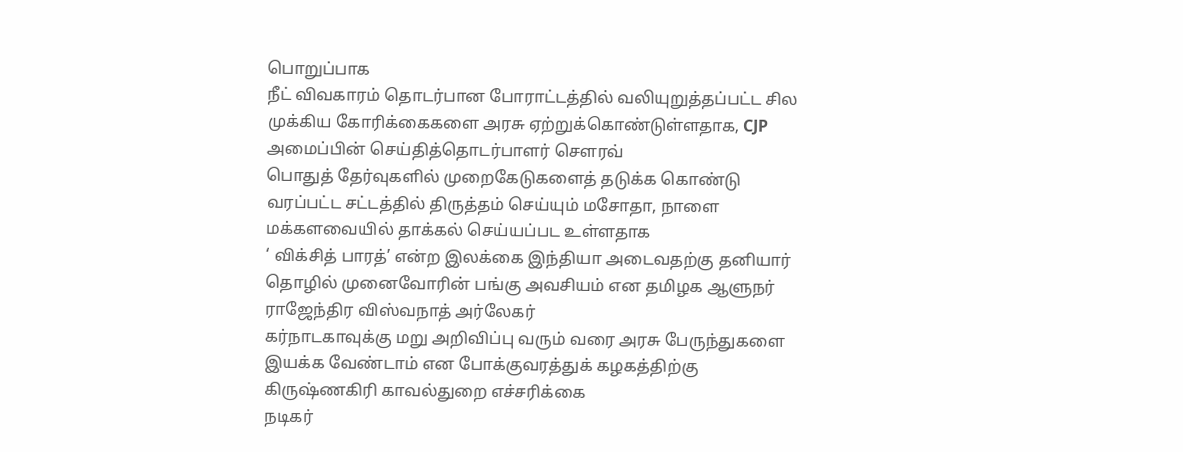பொறுப்பாக
நீட் விவகாரம் தொடர்பான போராட்டத்தில் வலியுறுத்தப்பட்ட சில முக்கிய கோரிக்கைகளை அரசு ஏற்றுக்கொண்டுள்ளதாக, CJP அமைப்பின் செய்தித்தொடர்பாளர் சௌரவ்
பொதுத் தேர்வுகளில் முறைகேடுகளைத் தடுக்க கொண்டு வரப்பட்ட சட்டத்தில் திருத்தம் செய்யும் மசோதா, நாளை மக்களவையில் தாக்கல் செய்யப்பட உள்ளதாக
‘ விக்சித் பாரத்’ என்ற இலக்கை இந்தியா அடைவதற்கு தனியார் தொழில் முனைவோரின் பங்கு அவசியம் என தமிழக ஆளுநர் ராஜேந்திர விஸ்வநாத் அர்லேகர்
கர்நாடகாவுக்கு மறு அறிவிப்பு வரும் வரை அரசு பேருந்துகளை இயக்க வேண்டாம் என போக்குவரத்துக் கழகத்திற்கு கிருஷ்ணகிரி காவல்துறை எச்சரிக்கை
நடிகர்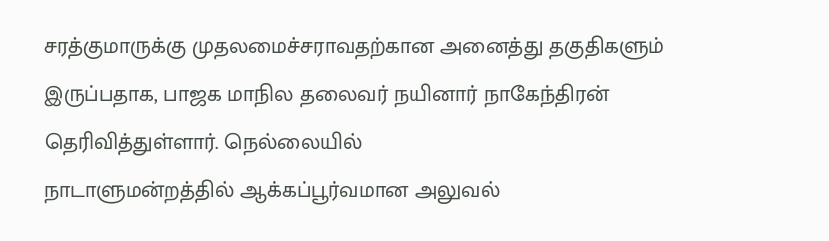சரத்குமாருக்கு முதலமைச்சராவதற்கான அனைத்து தகுதிகளும் இருப்பதாக, பாஜக மாநில தலைவர் நயினார் நாகேந்திரன் தெரிவித்துள்ளார். நெல்லையில்
நாடாளுமன்றத்தில் ஆக்கப்பூர்வமான அலுவல்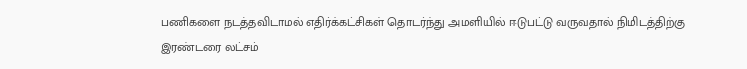பணிகளை நடத்தவிடாமல் எதிர்க்கட்சிகள் தொடர்ந்து அமளியில் ஈடுபட்டு வருவதால் நிமிடத்திற்கு இரண்டரை லட்சம்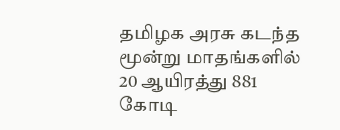தமிழக அரசு கடந்த மூன்று மாதங்களில் 20 ஆயிரத்து 881 கோடி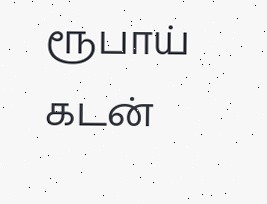ரூபாய் கடன்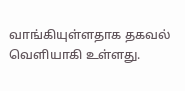வாங்கியுள்ளதாக தகவல் வெளியாகி உள்ளது.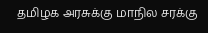தமிழக அரசுக்கு மாநில சரக்கு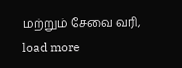மற்றும் சேவை வரி,
load more